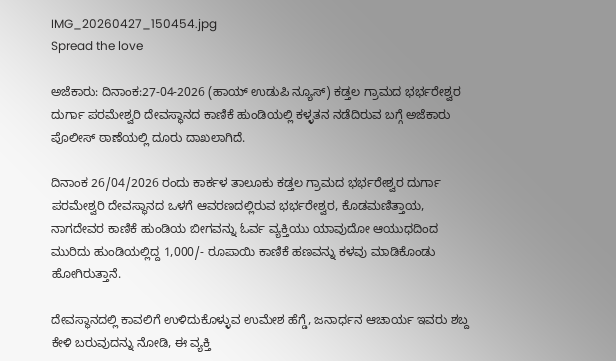IMG_20260427_150454.jpg
Spread the love

ಅಜೆಕಾರು: ದಿನಾಂಕ:27-04-2026 (ಹಾಯ್ ಉಡುಪಿ ನ್ಯೂಸ್) ಕಡ್ತಲ ಗ್ರಾಮದ ಭರ್ಭರೇಶ್ವರ ದುರ್ಗಾ ಪರಮೇಶ್ವರಿ ದೇವಸ್ಥಾನದ ಕಾಣಿಕೆ ಹುಂಡಿಯಲ್ಲಿ ಕಳ್ಳತನ ನಡೆದಿರುವ ಬಗ್ಗೆ ಅಜೆಕಾರು ಪೊಲೀಸ್ ಠಾಣೆಯಲ್ಲಿ ದೂರು ದಾಖಲಾಗಿದೆ.

ದಿನಾಂಕ 26/04/2026 ರಂದು ಕಾರ್ಕಳ ತಾಲೂಕು ಕಡ್ತಲ ಗ್ರಾಮದ ಭರ್ಭರೇಶ್ವರ ದುರ್ಗಾ ಪರಮೇಶ್ವರಿ ದೇವಸ್ಥಾನದ ಒಳಗೆ ಆವರಣದಲ್ಲಿರುವ ಭರ್ಭರೇಶ್ವರ, ಕೊಡಮಣಿತ್ತಾಯ, ನಾಗದೇವರ ಕಾಣಿಕೆ ಹುಂಡಿಯ ಬೀಗವನ್ನು ಓರ್ವ ವ್ಯಕ್ತಿಯು ಯಾವುದೋ ಆಯುಧದಿಂದ ಮುರಿದು ಹುಂಡಿಯಲ್ಲಿದ್ದ 1,000/- ರೂಪಾಯಿ ಕಾಣಿಕೆ ಹಣವನ್ನು ಕಳವು ಮಾಡಿಕೊಂಡು ಹೋಗಿರುತ್ತಾನೆ.

ದೇವಸ್ಥಾನದಲ್ಲಿ ಕಾವಲಿಗೆ ಉಳಿದುಕೊಳ್ಳುವ ಉಮೇಶ ಹೆಗ್ಡೆ, ಜನಾರ್ಧನ ಆಚಾರ್ಯ ಇವರು ಶಬ್ದ ಕೇಳಿ ಬರುವುದನ್ನು ನೋಡಿ, ಈ ವ್ಯಕ್ತಿ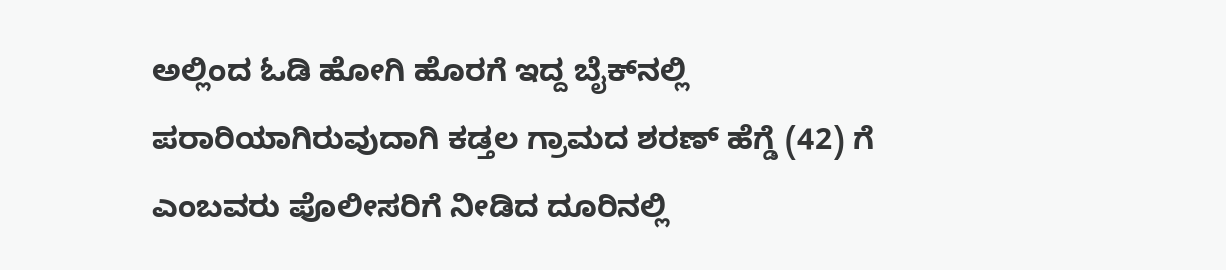ಅಲ್ಲಿಂದ ಓಡಿ ಹೋಗಿ ಹೊರಗೆ ಇದ್ದ ಬೈಕ್‌ನಲ್ಲಿ ಪರಾರಿಯಾಗಿರುವುದಾಗಿ ಕಡ್ತಲ ಗ್ರಾಮದ ಶರಣ್‌ ಹೆಗ್ಡೆ (42) ಗೆ ಎಂಬವರು ಪೊಲೀಸರಿಗೆ ನೀಡಿದ ದೂರಿನಲ್ಲಿ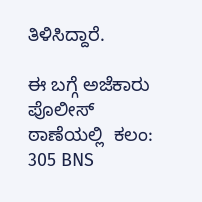ತಿಳಿಸಿದ್ದಾರೆ.

ಈ ಬಗ್ಗೆ ಅಜೆಕಾರು ಪೊಲೀಸ್‌ ಠಾಣೆಯಲ್ಲಿ  ಕಲಂ: 305 BNS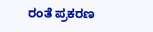ರಂತೆ ಪ್ರಕರಣ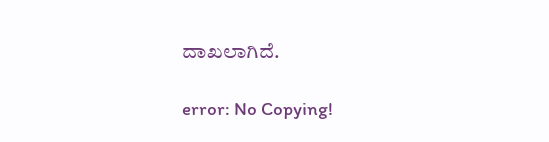ದಾಖಲಾಗಿದೆ.

error: No Copying!